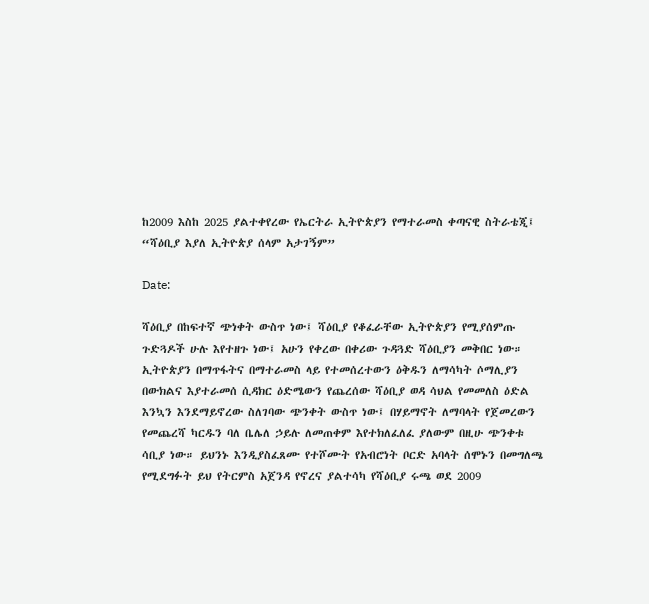ከ2009 እስከ 2025 ያልተቀየረው የኤርትራ ኢትዮጵያን የማተራመስ ቀጣናዊ ስትራቴጂ፤ “ሻዕቢያ እያለ ኢትዮጵያ ሰላም አታገኝም”

Date:

ሻዕቢያ በከፍተኛ ጭነቀት ውስጥ ነው፤ ሻዕቢያ የቆፈራቸው ኢትዮጵያን የሚያሰምጡ ጉድጓዶች ሁሉ እየተዘጉ ነው፤ አሁን የቀረው በቀሪው ጉዳጓድ ሻዕቢያን መቅበር ነው። ኢትዮጵያን በማጥፋትና በማተራመስ ላይ የተመሰረተውን ዕቅዱን ለማሳካት ሶማሊያን በውክልና እያተራመሰ ሲዳክር ዕድሜውን የጨረሰው ሻዕቢያ ወዳ ሳህል የመመለስ ዕድል እንኳን እንደማይኖረው ስለገባው ጭንቀት ውስጥ ነው፤ በሃይማኖት ለማባላት የጀመረውን የመጨረሻ ካርዱን ባለ ቤሌለ ኃይሉ ለመጠቀም እየተክለፈለፈ ያለውም በዚሁ ጭንቀቱ ሳቢያ ነው። ይህንኑ እንዲያስፈጸሙ የተሾሙት የአብሮነት ቦርድ አባላት ሰሞኑን በመግለጫ የሚደግፉት ይህ የትርምስ አጀንዳ የኖረና ያልተሳካ የሻዕቢያ ሩጫ ወደ 2009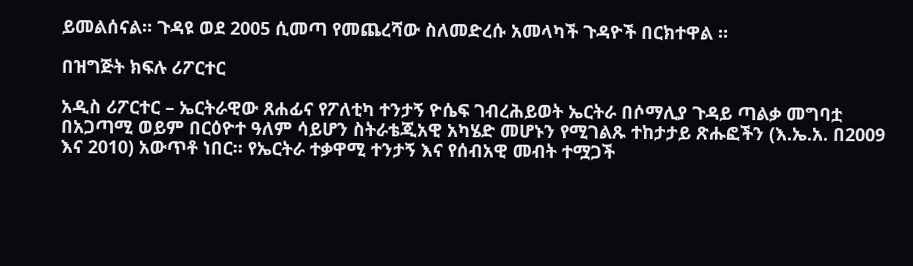ይመልሰናል። ጉዳዩ ወደ 2005 ሲመጣ የመጨረሻው ስለመድረሱ አመላካች ጉዳዮች በርክተዋል ።

በዝግጅት ክፍሉ ሪፖርተር

አዲስ ሪፖርተር – ኤርትራዊው ጸሐፊና የፖለቲካ ተንታኝ ዮሴፍ ገብረሕይወት ኤርትራ በሶማሊያ ጉዳይ ጣልቃ መግባቷ በአጋጣሚ ወይም በርዕዮተ ዓለም ሳይሆን ስትራቴጂአዊ አካሄድ መሆኑን የሚገልጹ ተከታታይ ጽሑፎችን (እ.ኤ.አ. በ2009 እና 2010) አውጥቶ ነበር። የኤርትራ ተቃዋሚ ተንታኝ እና የሰብአዊ መብት ተሟጋች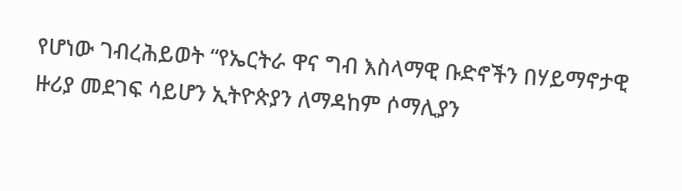የሆነው ገብረሕይወት “የኤርትራ ዋና ግብ እስላማዊ ቡድኖችን በሃይማኖታዊ ዙሪያ መደገፍ ሳይሆን ኢትዮጵያን ለማዳከም ሶማሊያን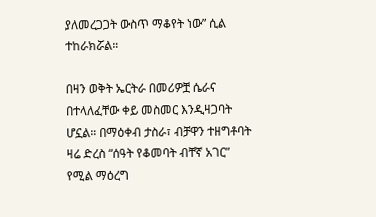ያለመረጋጋት ውስጥ ማቆየት ነው” ሲል ተከራክሯል።

በዛን ወቅት ኤርትራ በመሪዎቿ ሴራና በተላለፈቸው ቀይ መስመር እንዲዛጋባት ሆኗል። በማዕቀብ ታስራ፣ ብቻዋን ተዘግቶባት ዛሬ ድረስ “ሰዓት የቆመባት ብቸኛ አገር” የሚል ማዕረግ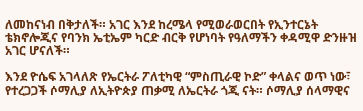ለመከናነብ በቅታለች። አገር እንደ ከረሜላ የሚወራወርበት የኢንተርኔት ቴክኖሎጂና የባንክ ኤቲኤም ካርድ ብርቅ የሆነባት የዓለማችን ቀዳሚዋ ድንዙዝ አገር ሆናለች።

እንደ ዮሴፍ አገላለጽ የኤርትራ ፖለቲካዊ “ምስጢራዊ ኮድ” ቀላልና ወጥ ነው፣ የተረጋጋች ሶማሊያ ለኢትዮጵያ ጠቃሚ ለኤርትራ ጎጂ ናት። ሶማሊያ ሰላማዊና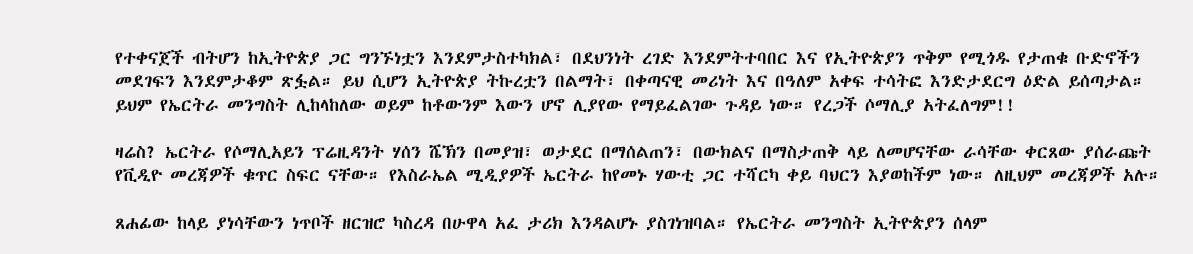የተቀናጀች ብትሆን ከኢትዮጵያ ጋር ግንኙነቷን እንደምታስተካክል፣ በደህንነት ረገድ እንደምትተባበር እና የኢትዮጵያን ጥቅም የሚጎዱ የታጠቁ ቡድኖችን መደገፍን እንደምታቆም ጽፏል። ይህ ሲሆን ኢትዮጵያ ትኩረቷን በልማት፣ በቀጣናዊ መሪነት እና በዓለም አቀፍ ተሳትፎ እንድታደርግ ዕድል ይሰጣታል። ይህም የኤርትራ መንግስት ሊከላከለው ወይም ከቶውንም እውን ሆኖ ሊያየው የማይፈልገው ጉዳይ ነው። የረጋች ሶማሊያ አትፈለግም!!

ዛሬስ? ኤርትራ የሶማሊአይን ፕሬዚዳንት ሃሰን ሼኽን በመያዝ፣ ወታደር በማሰልጠን፣ በውክልና በማስታጠቅ ላይ ለመሆናቸው ራሳቸው ቀርጸው ያሰራጩት የቪዲዮ መረጃዎች ቁጥር ስፍር ናቸው። የእስራኤል ሚዲያዎች ኤርትራ ከየመኑ ሃውቲ ጋር ተሻርካ ቀይ ባህርን እያወከችም ነው። ለዚህም መረጃዎች አሉ።

ጸሐፊው ከላይ ያነሳቸውን ነጥቦች ዘርዝሮ ካስረዳ በሁዋላ አፈ ታሪክ እንዳልሆኑ ያስገነዝባል። የኤርትራ መንግስት ኢትዮጵያን ሰላም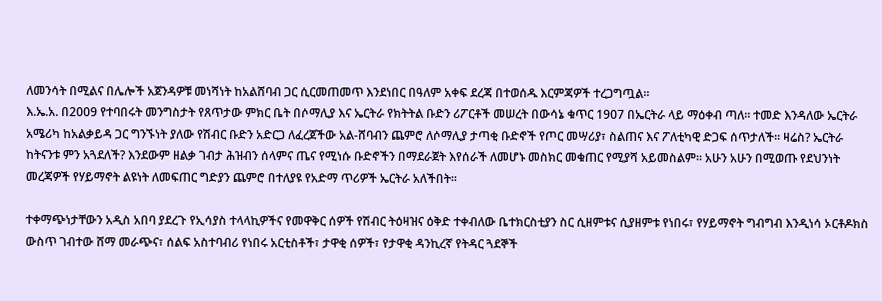ለመንሳት በሚልና በሌሎች አጀንዳዎቹ መነሻነት ከአልሸባብ ጋር ሲርመጠመጥ እንደነበር በዓለም አቀፍ ደረጃ በተወሰዱ እርምጃዎች ተረጋግጧል።
እ.ኤ.አ. በ2009 የተባበሩት መንግስታት የጸጥታው ምክር ቤት በሶማሊያ እና ኤርትራ የክትትል ቡድን ሪፖርቶች መሠረት በውሳኔ ቁጥር 1907 በኤርትራ ላይ ማዕቀብ ጣለ። ተመድ እንዳለው ኤርትራ አሜሪካ ከአልቃይዳ ጋር ግንኙነት ያለው የሽብር ቡድን አድርጋ ለፈረጀችው አል-ሸባብን ጨምሮ ለሶማሊያ ታጣቂ ቡድኖች የጦር መሣሪያ፣ ስልጠና እና ፖለቲካዊ ድጋፍ ሰጥታለች። ዛሬስ? ኤርትራ ከትናንቱ ምን አጓደለች? እንደውም ዘልቃ ገብታ ሕዝብን ሰላምና ጤና የሚነሱ ቡድኖችን በማደራጀት እየሰራች ለመሆኑ መስክር መቁጠር የሚያሻ አይመስልም። አሁን አሁን በሚወጡ የደህንነት መረጃዎች የሃይማኖት ልዩነት ለመፍጠር ግድያን ጨምሮ በተለያዩ የአድማ ጥሪዎች ኤርትራ አለችበት።

ተቀማጭነታቸውን አዲስ አበባ ያደረጉ የኢሳያስ ተላላኪዎችና የመዋቅር ሰዎች የሽብር ትዕዛዝና ዕቅድ ተቀብለው ቤተክርስቲያን ስር ሲዘምቱና ሲያዘምቱ የነበሩ፣ የሃይማኖት ግብግብ እንዲነሳ ኦርቶዶክስ ውስጥ ገብተው ሸማ መራጭና፣ ሰልፍ አስተባብሪ የነበሩ አርቲስቶች፣ ታዋቂ ሰዎች፣ የታዋቂ ዳንኪረኛ የትዳር ጓደኞች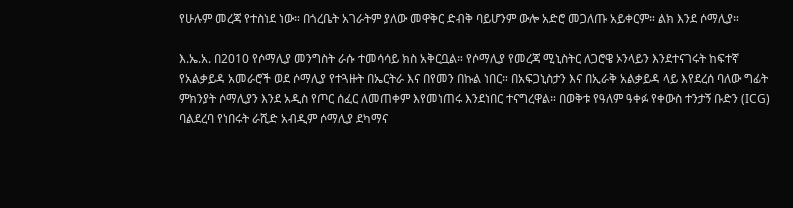የሁሉም መረጃ የተስነደ ነው። በጎረቤት አገራትም ያለው መዋቅር ድብቅ ባይሆንም ውሎ አድሮ መጋለጡ አይቀርም። ልክ እንደ ሶማሊያ።

እ.ኤ.አ. በ2010 የሶማሊያ መንግስት ራሱ ተመሳሳይ ክስ አቅርቧል። የሶማሊያ የመረጃ ሚኒስትር ለጋሮዌ ኦንላይን እንደተናገሩት ከፍተኛ የአልቃይዳ አመራሮች ወደ ሶማሊያ የተጓዙት በኤርትራ እና በየመን በኩል ነበር። በአፍጋኒስታን እና በኢራቅ አልቃይዳ ላይ እየደረሰ ባለው ግፊት ምክንያት ሶማሊያን እንደ አዲስ የጦር ሰፈር ለመጠቀም እየመነጠሩ እንደነበር ተናግረዋል። በወቅቱ የዓለም ዓቀፉ የቀውስ ተንታኝ ቡድን (ICG) ባልደረባ የነበሩት ራሺድ አብዲም ሶማሊያ ደካማና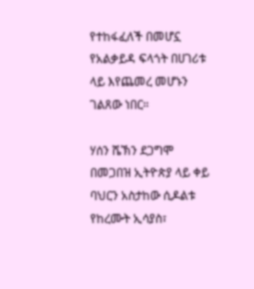የተከፋፈለች በመሆኗ የአልቃይዳ ፍላጎት በሀገሪቱ ላይ እየጨመረ መሆኑን ገልጸው ነበር።

ሃሰን ሼኽን ደጋግሞ በመጋበዝ ኢትዮጵያ ላይ ቀይ ባህርን አስታከው ሲዶልቱ የከረሙት ኢሳያስ፣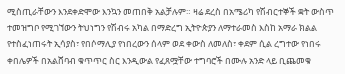ሚስጢራቸውን እንደቀድሞው እንኳን መጠበቅ አልቻሉም። ዛሬ ደረስ በአሜሪካ የሽብርተኞች ቋት ውስጥ ተመዝግቦ የሚገኘውን ትህነግን የሽብሩ አካል በማድረግ ኢትዮጵያን ለማተራመስ እስከ አማራ ክልል የተስፈነጠሩት ኢሳያስ፣ የበሶማሊያ የነበረውን ሰላም ወደ ቀውስ ለመለስ፣ ቀደም ሲል ረግተው የነበሩ ቀበሌዎች በአልሸባብ ቁጥጥር ስር እንዲውል የፈጸሟቸው ተግባሮች በሙሉ አንድ ላይ ቢጨመቁ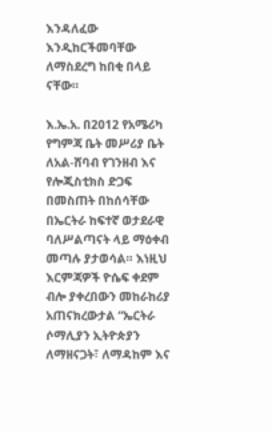እንዳለፈው እንዲከርችመባቸው ለማስደረግ ከበቂ በላይ ናቸው።

እ.ኤ.አ. በ2012 የአሜሪካ የግምጃ ቤት መሥሪያ ቤት ለአል-ሸባብ የገንዘብ እና የሎጂስቲክስ ድጋፍ በመስጠት በከሰሳቸው በኤርትራ ከፍተኛ ወታደራዊ ባለሥልጣናት ላይ ማዕቀብ መጣሉ ያታወሳል። እነዚህ እርምጃዎች ዮሴፍ ቀደም ብሎ ያቀረበውን መከራከሪያ አጠናክረውታል “ኤርትራ ሶማሊያን ኢትዮጵያን ለማዘናጋት፣ ለማዳከም እና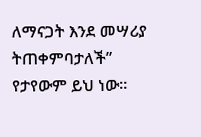ለማናጋት እንደ መሣሪያ ትጠቀምባታለች” የታየውም ይህ ነው።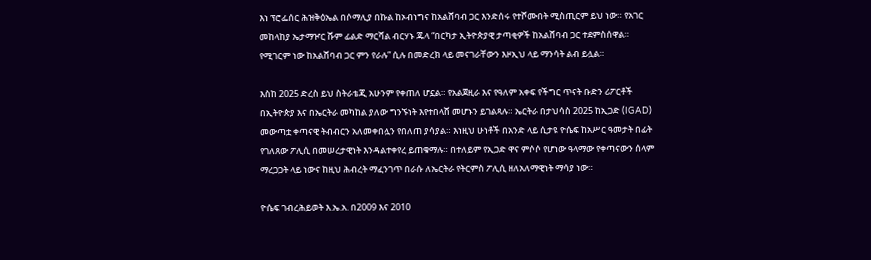እነ ፕሮፌሰር ሕዝቅዕኤል በሶማሊያ በኩል ከኦብነግና ከአልሸባብ ጋር እንድሰሩ የተሾሙበት ሚስጢርም ይህ ነው። የአገር መከላከያ ኤታማዦር ሹም ፊልድ ማርሻል ብርሃኑ ጁላ “በርካታ ኢትዮጵያዊ ታጣቂዎች ከአልሸባብ ጋር ተደምስሰዋል። የሚገርም ነው ከአልሸባብ ጋር ምን የራሉ” ሲሉ በመድረክ ላይ መናገራቸውን እዞኢህ ላይ ማንሳት ልብ ይሏል።

እስከ 2025 ድረስ ይህ ስትራቴጂ አሁንም የቀጠለ ሆኗል። የአልጀዚራ እና የዓለም አቀፍ የችግር ጥናት ቡድን ሪፖርቶች በኢትዮጵያ እና በኤርትራ መካከል ያለው ግንኙነት እየተበላሸ መሆኑን ይገልጻሉ። ኤርትራ በታህሳስ 2025 ከኢጋድ (IGAD) መውጣቷ ቀጣናዊ ትብብርን አለመቀበሏን የበለጠ ያሳያል። እነዚህ ሁነቶች በአንድ ላይ ሲታዩ ዮሴፍ ከአሥር ዓመታት በፊት የገለጸው ፖሊሲ በመሠረታዊነት እንዳልተቀየረ ይጠቁማሉ። በተለይም የኢጋድ ዋና ምሶሶ የሆነው ዓላማው የቀጣናውን ሰላም ማረጋጋት ላይ ነውና ከዚህ ሕብረት ማፈንገጥ በራሱ ለኤርትራ የትርምስ ፖሊሲ ዘለአለማዊነት ማሳያ ነው።

ዮሴፍ ገብረሕይወት እ.ኤ.አ. በ2009 እና 2010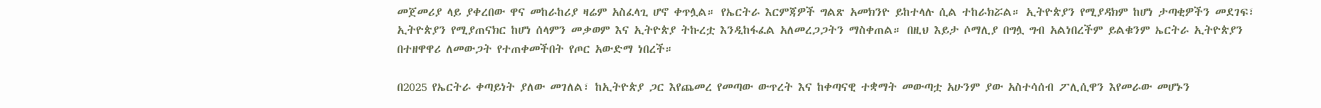መጀመሪያ ላይ ያቀረበው ዋና መከራከሪያ ዛሬም አስፈላጊ ሆኖ ቀጥሏል። የኤርትራ እርምጃዎች ግልጽ አመክንዮ ይከተላሉ ሲል ተከራክሯል። ኢትዮጵያን የሚያዳክም ከሆነ ታጣቂዎችን መደገፍ፣ ኢትዮጵያን የሚያጠናክር ከሆነ ሰላምን መቃወም እና ኢትዮጵያ ትኩረቷ እንዲከፋፈል አለመረጋጋትን ማስቀጠል። በዚህ እይታ ሶማሊያ በግሏ ግብ አልነበረችም ይልቁንም ኤርትራ ኢትዮጵያን በተዘዋዋሪ ለመውጋት የተጠቀመችበት የጦር አውድማ ነበረች።

በ2025 የኤርትራ ቀጣይነት ያለው መገለል፣ ከኢትዮጵያ ጋር እየጨመረ የመጣው ውጥረት እና ከቀጣናዊ ተቋማት መውጣቷ አሁንም ያው አስተሳሰብ ፖሊሲዋን እየመራው መሆኑን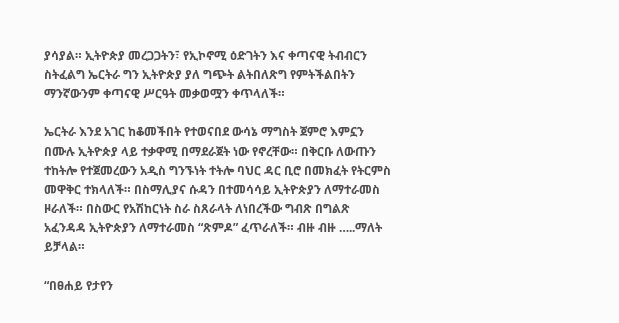ያሳያል። ኢትዮጵያ መረጋጋትን፣ የኢኮኖሚ ዕድገትን እና ቀጣናዊ ትብብርን ስትፈልግ ኤርትራ ግን ኢትዮጵያ ያለ ግጭት ልትበለጽግ የምትችልበትን ማንኛውንም ቀጣናዊ ሥርዓት መቃወሟን ቀጥላለች።

ኤርትራ እንደ አገር ከቆመችበት የተወናበደ ውሳኔ ማግስት ጀምሮ እምኗን በሙሉ ኢትዮጵያ ላይ ተቃዋሚ በማደራጀት ነው የኖረቸው። በቅርቡ ለውጡን ተከትሎ የተጀመረውን አዲስ ግንኙነት ተትሎ ባህር ዳር ቢሮ በመክፈት የትርምስ መዋቅር ተክላለች። በስማሊያና ሱዳን በተመሳሳይ ኢትዮጵያን ለማተራመስ ዞራለች። በስውር የአሽከርነት ስራ ስጸራላት ለነበረችው ግብጽ በግልጽ አፈንዳዳ ኢትዮጵያን ለማተራመስ “ጽምዶ” ፈጥራለች። ብዙ ብዙ …..ማለት ይቻላል።

“በፀሐይ የታየን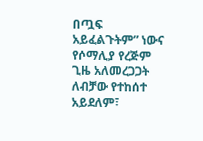በጧፍ አይፈልጉትም” ነውና የሶማሊያ የረጅም ጊዜ አለመረጋጋት ለብቻው የተከሰተ አይደለም፣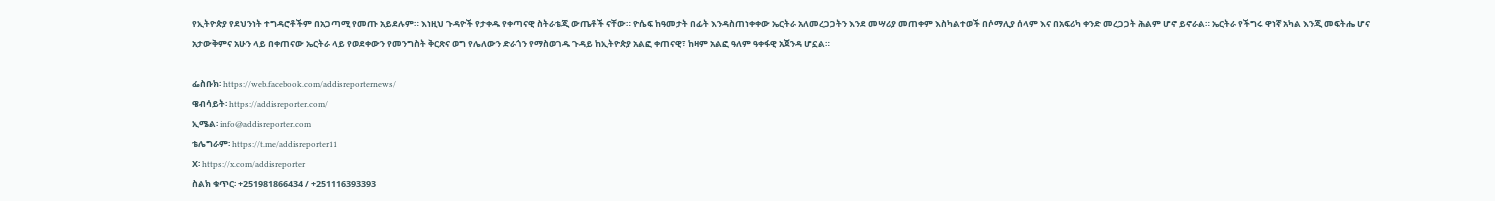የኢትዮጵያ የደህንነት ተግዳሮቶችም በአጋጣሚ የመጡ አይደሉም። እነዚህ ጉዳዮች የታቀዱ የቀጣናዊ ስትራቴጂ ውጤቶች ናቸው። ዮሴፍ ከዓመታት በፊት እንዳስጠነቀቀው ኤርትራ አለመረጋጋትን እንደ መሣሪያ መጠቀም እስካልተወች በሶማሊያ ሰላም እና በአፍሪካ ቀንድ መረጋጋት ሕልም ሆኖ ይኖራል። ኤርትራ የችግሩ ዋነኛ አካል እንጂ መፍትሔ ሆና አታውቅምና አሁን ላይ በቀጠናው ኤርትራ ላይ የወደቀውን የመንግስት ቅርጽና ወግ የሌለውን ድራጎን የማስወገዱ ጉዳይ ከኢትዮጵያ አልፎ ቀጠናዊ፣ ከዛም አልፎ ዓለም ዓቀፋዊ አጀንዳ ሆኗል።

ፌስቡክ፡ https://web.facebook.com/addisreporternews/
ዌብሳይት፡ https://addisreporter.com/
ኢሜል፡ info@addisreporter.com
ቴሌግራም፡ https://t.me/addisreporter11
X፡ https://x.com/addisreporter
ስልክ ቁጥር፡ +251981866434 / +251116393393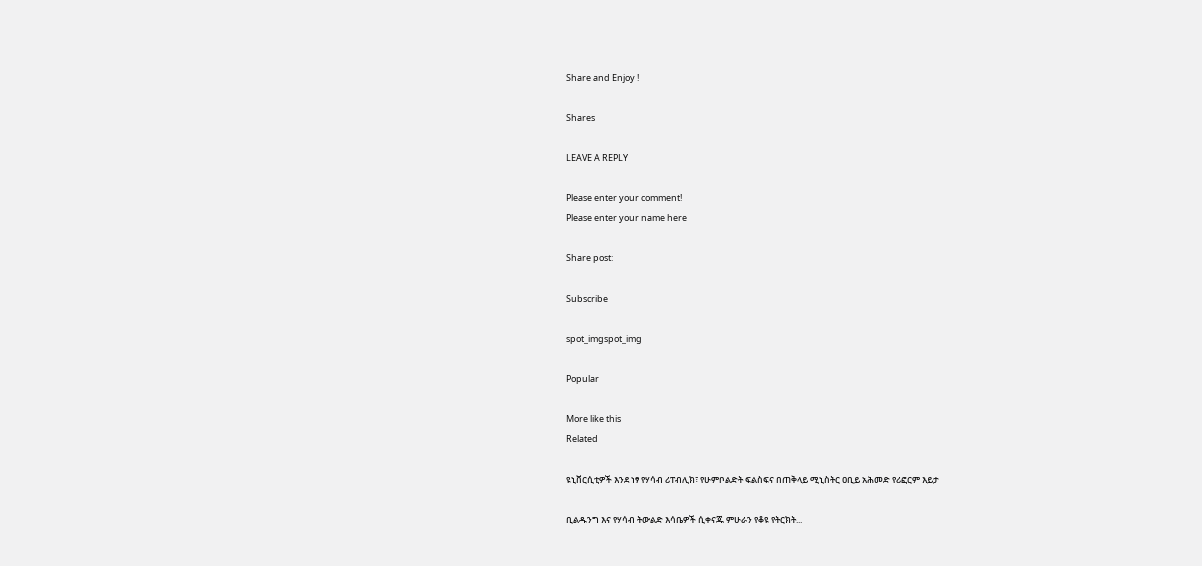Share and Enjoy !

Shares

LEAVE A REPLY

Please enter your comment!
Please enter your name here

Share post:

Subscribe

spot_imgspot_img

Popular

More like this
Related

ዩኒቨርሲቲዎች እንደ ነፃ የሃሳብ ሪፐብሊክ፣ የሁምቦልድት ፍልስፍና በጠቅላይ ሚኒስትር ዐቢይ አሕመድ የሪፎርም እይታ

ቢልዱንግ እና የሃሳብ ትውልድ እሳቤዎች ሲቀናጁ ምሁራን የቆዩ የትርክት...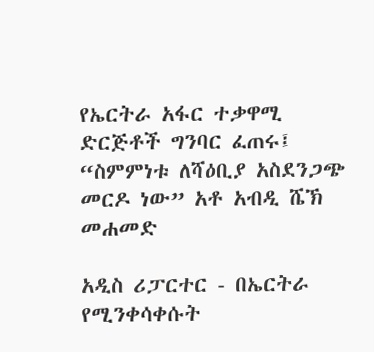የኤርትራ አፋር ተቃዋሚ ድርጅቶች ግንባር ፈጠሩ፤ “ስምምነቱ ለሻዕቢያ አስደንጋጭ መርዶ ነው” አቶ አብዲ ሼኽ መሐመድ

አዲስ ሪፓርተር - በኤርትራ የሚንቀሳቀሱት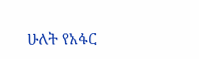ሁለት የአፋር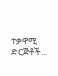ተቃዋሚ ድርጅቶች...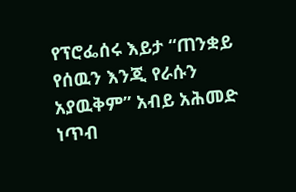የፕሮፌሰሩ እይታ “ጠንቋይ የሰዉን እንጂ የራሱን አያዉቅም” አብይ አሕመድ ነጥብ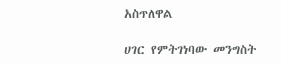አስጥለዋል

ሀገር የምትገነባው መንግስት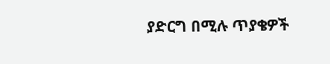ያድርግ በሚሉ ጥያቄዎች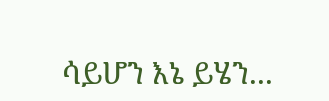ሳይሆን እኔ ይሄን...